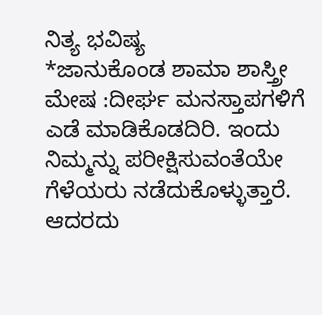ನಿತ್ಯ ಭವಿಷ್ಯ
*ಜಾನುಕೊಂಡ ಶಾಮಾ ಶಾಸ್ತ್ರೀ
ಮೇಷ :ದೀರ್ಘ ಮನಸ್ತಾಪಗಳಿಗೆ ಎಡೆ ಮಾಡಿಕೊಡದಿರಿ. ಇಂದು ನಿಮ್ಮನ್ನು ಪರೀಕ್ಷಿಸುವಂತೆಯೇ ಗೆಳೆಯರು ನಡೆದುಕೊಳ್ಳುತ್ತಾರೆ. ಆದರದು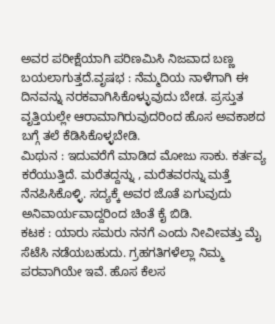ಅವರ ಪರೀಕ್ಷೆಯಾಗಿ ಪರಿಣಮಿಸಿ ನಿಜವಾದ ಬಣ್ಣ ಬಯಲಾಗುತ್ತದೆ.ವೃಷಭ : ನೆಮ್ಮದಿಯ ನಾಳೆಗಾಗಿ ಈ ದಿನವನ್ನು ನರಕವಾಗಿಸಿಕೊಳ್ಳುವುದು ಬೇಡ. ಪ್ರಸ್ತುತ ವೃತ್ತಿಯಲ್ಲೇ ಆರಾಮಾಗಿರುವುದರಿಂದ ಹೊಸ ಅವಕಾಶದ ಬಗ್ಗೆ ತಲೆ ಕೆಡಿಸಿಕೊಳ್ಳಬೇಡಿ.
ಮಿಥುನ : ಇದುವರೆಗೆ ಮಾಡಿದ ಮೋಜು ಸಾಕು. ಕರ್ತವ್ಯ ಕರೆಯುತ್ತಿದೆ. ಮರೆತದ್ದನ್ನು , ಮರೆತವರನ್ನು ಮತ್ತೆ ನೆನಪಿಸಿಕೊಳ್ಳಿ. ಸದ್ಯಕ್ಕೆ ಅವರ ಜೊತೆ ಏಗುವುದು ಅನಿವಾರ್ಯವಾದ್ದರಿಂದ ಚಿಂತೆ ಕೈ ಬಿಡಿ.
ಕಟಕ : ಯಾರು ಸಮರು ನನಗೆ ಎಂದು ನೀವೀವತ್ತು ಮೈ ಸೆಟೆಸಿ ನಡೆಯಬಹುದು. ಗ್ರಹಗತಿಗಳೆಲ್ಲಾ ನಿಮ್ಮ ಪರವಾಗಿಯೇ ಇವೆ. ಹೊಸ ಕೆಲಸ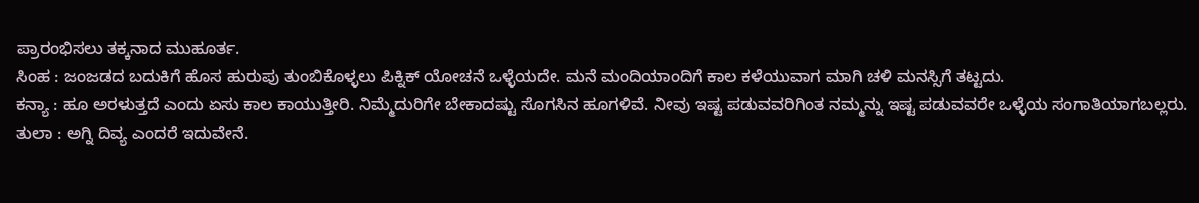ಪ್ರಾರಂಭಿಸಲು ತಕ್ಕನಾದ ಮುಹೂರ್ತ.
ಸಿಂಹ : ಜಂಜಡದ ಬದುಕಿಗೆ ಹೊಸ ಹುರುಪು ತುಂಬಿಕೊಳ್ಳಲು ಪಿಕ್ನಿಕ್ ಯೋಚನೆ ಒಳ್ಳೆಯದೇ. ಮನೆ ಮಂದಿಯಾಂದಿಗೆ ಕಾಲ ಕಳೆಯುವಾಗ ಮಾಗಿ ಚಳಿ ಮನಸ್ಸಿಗೆ ತಟ್ಟದು.
ಕನ್ಯಾ : ಹೂ ಅರಳುತ್ತದೆ ಎಂದು ಏಸು ಕಾಲ ಕಾಯುತ್ತೀರಿ. ನಿಮ್ಮೆದುರಿಗೇ ಬೇಕಾದಷ್ಟು ಸೊಗಸಿನ ಹೂಗಳಿವೆ. ನೀವು ಇಷ್ಟ ಪಡುವವರಿಗಿಂತ ನಮ್ಮನ್ನು ಇಷ್ಟ ಪಡುವವರೇ ಒಳ್ಳೆಯ ಸಂಗಾತಿಯಾಗಬಲ್ಲರು.
ತುಲಾ : ಅಗ್ನಿ ದಿವ್ಯ ಎಂದರೆ ಇದುವೇನೆ.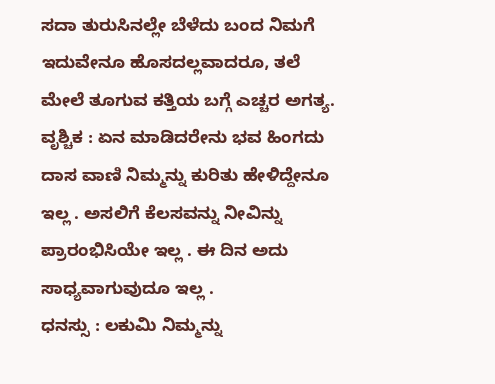ಸದಾ ತುರುಸಿನಲ್ಲೇ ಬೆಳೆದು ಬಂದ ನಿಮಗೆ ಇದುವೇನೂ ಹೊಸದಲ್ಲವಾದರೂ, ತಲೆ ಮೇಲೆ ತೂಗುವ ಕತ್ತಿಯ ಬಗ್ಗೆ ಎಚ್ಚರ ಅಗತ್ಯ.
ವೃಶ್ಚಿಕ : ಏನ ಮಾಡಿದರೇನು ಭವ ಹಿಂಗದು ದಾಸ ವಾಣಿ ನಿಮ್ಮನ್ನು ಕುರಿತು ಹೇಳಿದ್ದೇನೂ ಇಲ್ಲ . ಅಸಲಿಗೆ ಕೆಲಸವನ್ನು ನೀವಿನ್ನು ಪ್ರಾರಂಭಿಸಿಯೇ ಇಲ್ಲ . ಈ ದಿನ ಅದು ಸಾಧ್ಯವಾಗುವುದೂ ಇಲ್ಲ .
ಧನಸ್ಸು : ಲಕುಮಿ ನಿಮ್ಮನ್ನು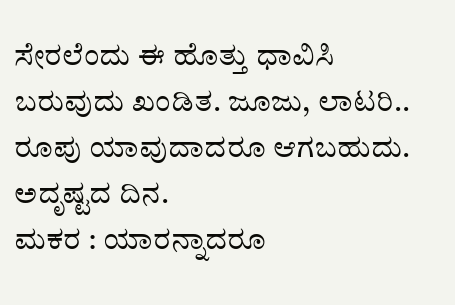ಸೇರಲೆಂದು ಈ ಹೊತ್ತು ಧಾವಿಸಿ ಬರುವುದು ಖಂಡಿತ. ಜೂಜು, ಲಾಟರಿ.. ರೂಪು ಯಾವುದಾದರೂ ಆಗಬಹುದು. ಅದೃಷ್ಟದ ದಿನ.
ಮಕರ : ಯಾರನ್ನಾದರೂ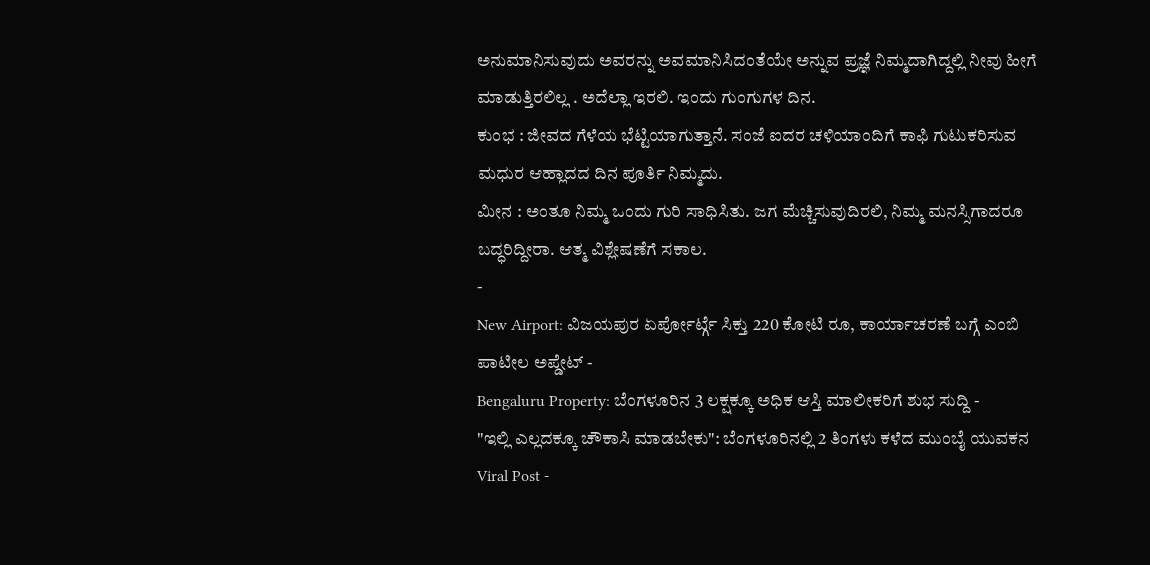ಅನುಮಾನಿಸುವುದು ಅವರನ್ನು ಅವಮಾನಿಸಿದಂತೆಯೇ ಅನ್ನುವ ಪ್ರಜ್ಞೆ ನಿಮ್ಮದಾಗಿದ್ದಲ್ಲಿ ನೀವು ಹೀಗೆ ಮಾಡುತ್ತಿರಲಿಲ್ಲ . ಅದೆಲ್ಲಾ ಇರಲಿ. ಇಂದು ಗುಂಗುಗಳ ದಿನ.
ಕುಂಭ : ಜೀವದ ಗೆಳೆಯ ಭೆಟ್ಟಿಯಾಗುತ್ತಾನೆ. ಸಂಜೆ ಐದರ ಚಳಿಯಾಂದಿಗೆ ಕಾಫಿ ಗುಟುಕರಿಸುವ ಮಧುರ ಆಹ್ಲಾದದ ದಿನ ಪೂರ್ತಿ ನಿಮ್ಮದು.
ಮೀನ : ಅಂತೂ ನಿಮ್ಮ ಒಂದು ಗುರಿ ಸಾಧಿಸಿತು. ಜಗ ಮೆಚ್ಚಿಸುವುದಿರಲಿ, ನಿಮ್ಮ ಮನಸ್ಸಿಗಾದರೂ ಬದ್ಧರಿದ್ದೀರಾ. ಆತ್ಮ ವಿಶ್ಲೇಷಣೆಗೆ ಸಕಾಲ.
-
New Airport: ವಿಜಯಪುರ ಏರ್ಪೋರ್ಟ್ಗೆ ಸಿಕ್ತು 220 ಕೋಟಿ ರೂ, ಕಾರ್ಯಾಚರಣೆ ಬಗ್ಗೆ ಎಂಬಿ ಪಾಟೀಲ ಅಪ್ಡೇಟ್ -
Bengaluru Property: ಬೆಂಗಳೂರಿನ 3 ಲಕ್ಷಕ್ಕೂ ಅಧಿಕ ಆಸ್ತಿ ಮಾಲೀಕರಿಗೆ ಶುಭ ಸುದ್ದಿ -
"ಇಲ್ಲಿ ಎಲ್ಲದಕ್ಕೂ ಚೌಕಾಸಿ ಮಾಡಬೇಕು": ಬೆಂಗಳೂರಿನಲ್ಲಿ 2 ತಿಂಗಳು ಕಳೆದ ಮುಂಬೈ ಯುವಕನ Viral Post -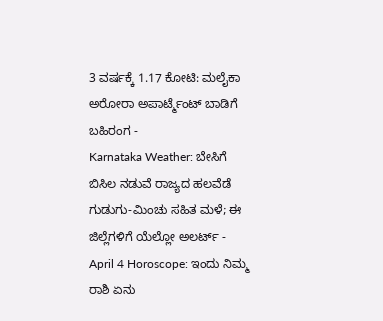3 ವರ್ಷಕ್ಕೆ 1.17 ಕೋಟಿ: ಮಲೈಕಾ ಅರೋರಾ ಅಪಾರ್ಟ್ಮೆಂಟ್ ಬಾಡಿಗೆ ಬಹಿರಂಗ -
Karnataka Weather: ಬೇಸಿಗೆ ಬಿಸಿಲ ನಡುವೆ ರಾಜ್ಯದ ಹಲವೆಡೆ ಗುಡುಗು-ಮಿಂಚು ಸಹಿತ ಮಳೆ; ಈ ಜಿಲ್ಲೆಗಳಿಗೆ ಯೆಲ್ಲೋ ಅಲರ್ಟ್ -
April 4 Horoscope: ಇಂದು ನಿಮ್ಮ ರಾಶಿ ಏನು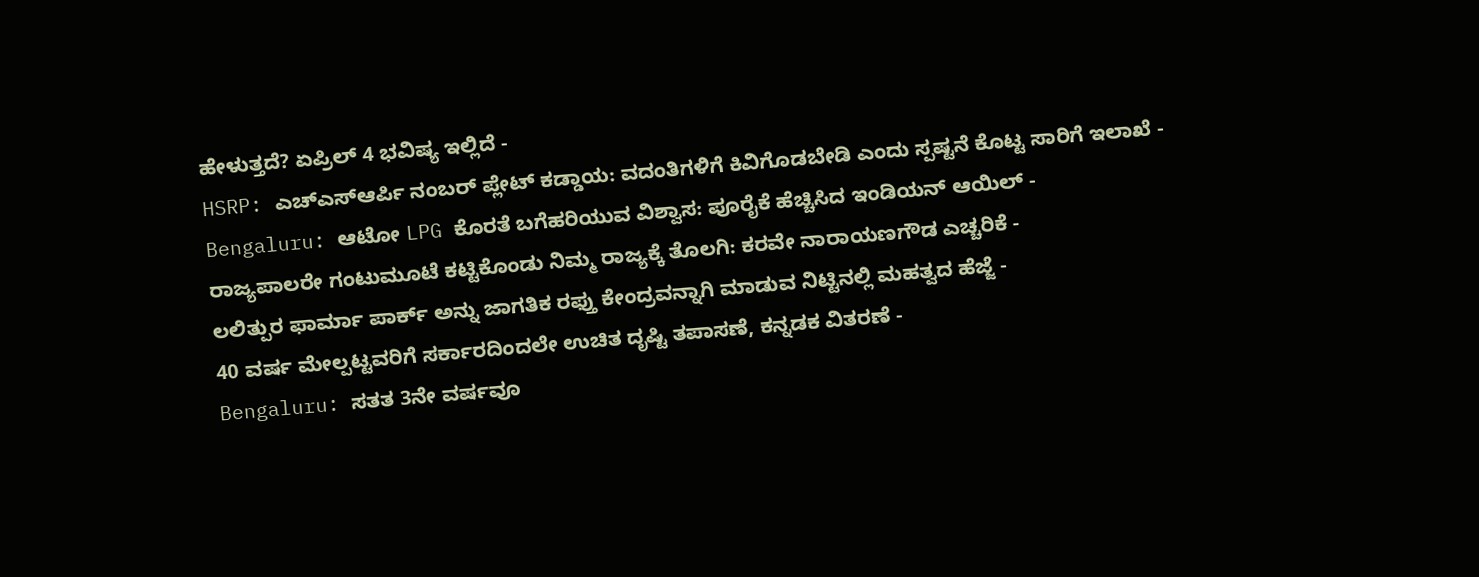ಹೇಳುತ್ತದೆ? ಏಪ್ರಿಲ್ 4 ಭವಿಷ್ಯ ಇಲ್ಲಿದೆ -
HSRP: ಎಚ್ಎಸ್ಆರ್ಪಿ ನಂಬರ್ ಪ್ಲೇಟ್ ಕಡ್ಡಾಯ: ವದಂತಿಗಳಿಗೆ ಕಿವಿಗೊಡಬೇಡಿ ಎಂದು ಸ್ಪಷ್ಟನೆ ಕೊಟ್ಟ ಸಾರಿಗೆ ಇಲಾಖೆ -
Bengaluru: ಆಟೋ LPG ಕೊರತೆ ಬಗೆಹರಿಯುವ ವಿಶ್ವಾಸ: ಪೂರೈಕೆ ಹೆಚ್ಚಿಸಿದ ಇಂಡಿಯನ್ ಆಯಿಲ್ -
ರಾಜ್ಯಪಾಲರೇ ಗಂಟುಮೂಟೆ ಕಟ್ಟಿಕೊಂಡು ನಿಮ್ಮ ರಾಜ್ಯಕ್ಕೆ ತೊಲಗಿ: ಕರವೇ ನಾರಾಯಣಗೌಡ ಎಚ್ಚರಿಕೆ -
ಲಲಿತ್ಪುರ ಫಾರ್ಮಾ ಪಾರ್ಕ್ ಅನ್ನು ಜಾಗತಿಕ ರಫ್ತು ಕೇಂದ್ರವನ್ನಾಗಿ ಮಾಡುವ ನಿಟ್ಟಿನಲ್ಲಿ ಮಹತ್ವದ ಹೆಜ್ಜೆ -
40 ವರ್ಷ ಮೇಲ್ಪಟ್ಟವರಿಗೆ ಸರ್ಕಾರದಿಂದಲೇ ಉಚಿತ ದೃಷ್ಟಿ ತಪಾಸಣೆ, ಕನ್ನಡಕ ವಿತರಣೆ -
Bengaluru: ಸತತ 3ನೇ ವರ್ಷವೂ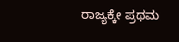ರಾಜ್ಯಕ್ಕೇ ಪ್ರಥಮ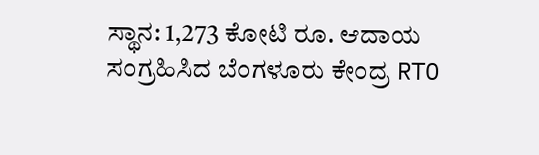ಸ್ಥಾನ: 1,273 ಕೋಟಿ ರೂ. ಆದಾಯ ಸಂಗ್ರಹಿಸಿದ ಬೆಂಗಳೂರು ಕೇಂದ್ರ RTO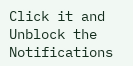Click it and Unblock the Notifications